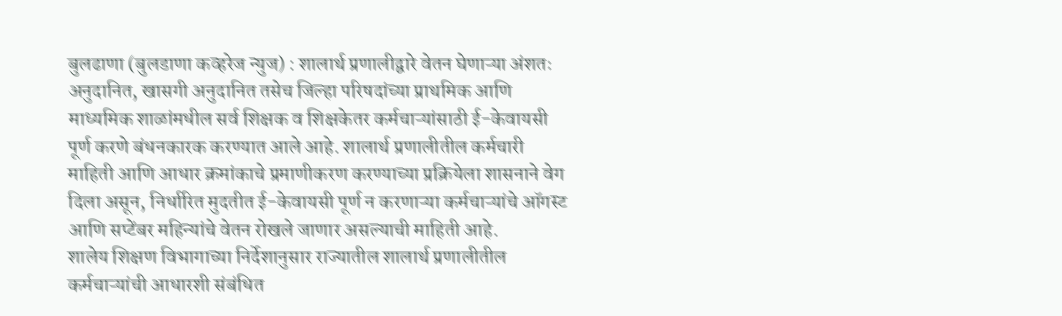बुलढाणा (बुलडाणा कव्हरेज न्युज) : शालार्थ प्रणालीद्वारे वेतन घेणाऱ्या अंशतः अनुदानित, खासगी अनुदानित तसेच जिल्हा परिषदांच्या प्राथमिक आणि माध्यमिक शाळांमधील सर्व शिक्षक व शिक्षकेतर कर्मचाऱ्यांसाठी ई-केवायसी पूर्ण करणे बंधनकारक करण्यात आले आहे. शालार्थ प्रणालीतील कर्मचारी माहिती आणि आधार क्रमांकाचे प्रमाणीकरण करण्याच्या प्रक्रियेला शासनाने वेग दिला असून, निर्धारित मुदतीत ई-केवायसी पूर्ण न करणाऱ्या कर्मचाऱ्यांचे ऑगस्ट आणि सप्टेंबर महिन्यांचे वेतन रोखले जाणार असल्याची माहिती आहे.
शालेय शिक्षण विभागाच्या निर्देशानुसार राज्यातील शालार्थ प्रणालीतील कर्मचाऱ्यांची आधारशी संबंधित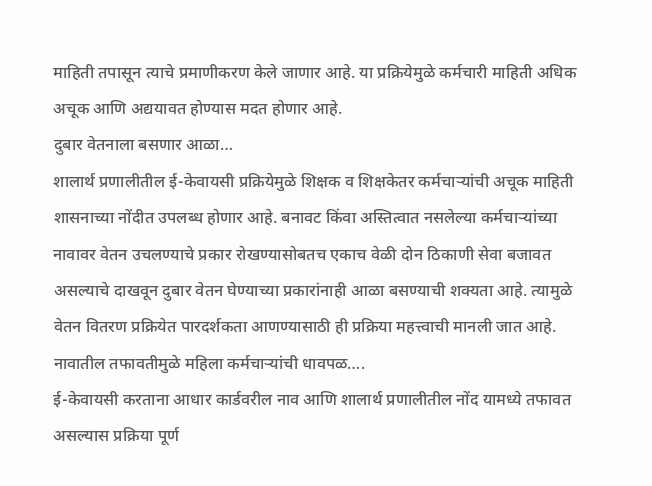माहिती तपासून त्याचे प्रमाणीकरण केले जाणार आहे. या प्रक्रियेमुळे कर्मचारी माहिती अधिक अचूक आणि अद्ययावत होण्यास मदत होणार आहे.
दुबार वेतनाला बसणार आळा…
शालार्थ प्रणालीतील ई-केवायसी प्रक्रियेमुळे शिक्षक व शिक्षकेतर कर्मचाऱ्यांची अचूक माहिती शासनाच्या नोंदीत उपलब्ध होणार आहे. बनावट किंवा अस्तित्वात नसलेल्या कर्मचाऱ्यांच्या नावावर वेतन उचलण्याचे प्रकार रोखण्यासोबतच एकाच वेळी दोन ठिकाणी सेवा बजावत असल्याचे दाखवून दुबार वेतन घेण्याच्या प्रकारांनाही आळा बसण्याची शक्यता आहे. त्यामुळे वेतन वितरण प्रक्रियेत पारदर्शकता आणण्यासाठी ही प्रक्रिया महत्त्वाची मानली जात आहे.
नावातील तफावतीमुळे महिला कर्मचाऱ्यांची धावपळ….
ई-केवायसी करताना आधार कार्डवरील नाव आणि शालार्थ प्रणालीतील नोंद यामध्ये तफावत असल्यास प्रक्रिया पूर्ण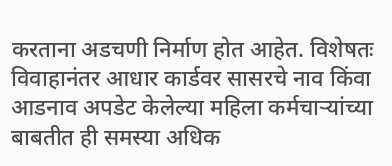करताना अडचणी निर्माण होत आहेत. विशेषतः विवाहानंतर आधार कार्डवर सासरचे नाव किंवा आडनाव अपडेट केलेल्या महिला कर्मचाऱ्यांच्या बाबतीत ही समस्या अधिक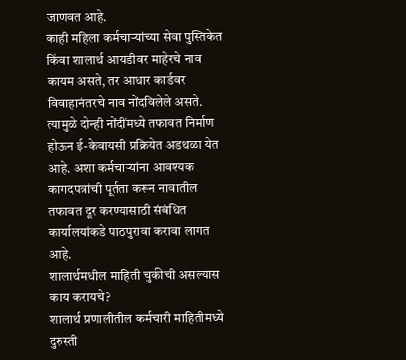जाणवत आहे.
काही महिला कर्मचाऱ्यांच्या सेवा पुस्तिकेत किंवा शालार्थ आयडीवर माहेरचे नाव कायम असते, तर आधार कार्डवर विवाहानंतरचे नाव नोंदविलेले असते. त्यामुळे दोन्ही नोंदींमध्ये तफावत निर्माण होऊन ई-केवायसी प्रक्रियेत अडथळा येत आहे. अशा कर्मचाऱ्यांना आवश्यक कागदपत्रांची पूर्तता करून नावातील तफावत दूर करण्यासाठी संबंधित कार्यालयांकडे पाठपुरावा करावा लागत आहे.
शालार्थमधील माहिती चुकीची असल्यास काय करायचे?
शालार्थ प्रणालीतील कर्मचारी माहितीमध्ये दुरुस्ती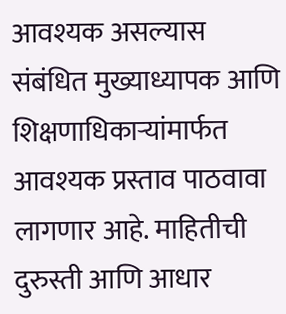आवश्यक असल्यास संबंधित मुख्याध्यापक आणि शिक्षणाधिकाऱ्यांमार्फत आवश्यक प्रस्ताव पाठवावा लागणार आहे. माहितीची दुरुस्ती आणि आधार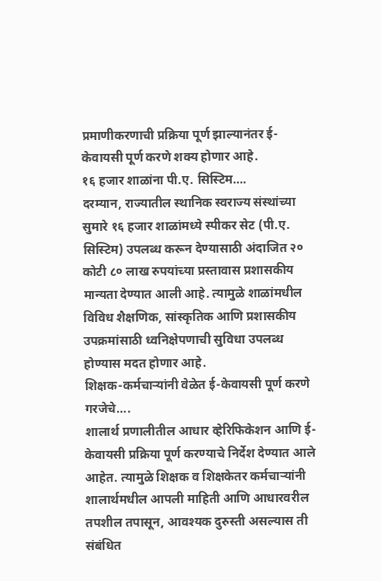प्रमाणीकरणाची प्रक्रिया पूर्ण झाल्यानंतर ई-केवायसी पूर्ण करणे शक्य होणार आहे.
१६ हजार शाळांना पी.ए. सिस्टिम….
दरम्यान, राज्यातील स्थानिक स्वराज्य संस्थांच्या सुमारे १६ हजार शाळांमध्ये स्पीकर सेट (पी.ए. सिस्टिम) उपलब्ध करून देण्यासाठी अंदाजित २० कोटी ८० लाख रुपयांच्या प्रस्तावास प्रशासकीय मान्यता देण्यात आली आहे. त्यामुळे शाळांमधील विविध शैक्षणिक, सांस्कृतिक आणि प्रशासकीय उपक्रमांसाठी ध्वनिक्षेपणाची सुविधा उपलब्ध होण्यास मदत होणार आहे.
शिक्षक-कर्मचाऱ्यांनी वेळेत ई-केवायसी पूर्ण करणे गरजेचे….
शालार्थ प्रणालीतील आधार व्हेरिफिकेशन आणि ई-केवायसी प्रक्रिया पूर्ण करण्याचे निर्देश देण्यात आले आहेत. त्यामुळे शिक्षक व शिक्षकेतर कर्मचाऱ्यांनी शालार्थमधील आपली माहिती आणि आधारवरील तपशील तपासून, आवश्यक दुरुस्ती असल्यास ती संबंधित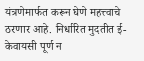यंत्रणेमार्फत करून घेणे महत्त्वाचे ठरणार आहे. निर्धारित मुदतीत ई-केवायसी पूर्ण न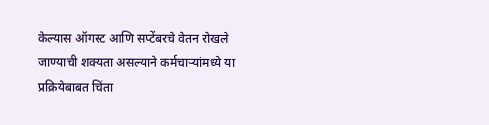केल्यास ऑगस्ट आणि सप्टेंबरचे वेतन रोखले जाण्याची शक्यता असल्याने कर्मचाऱ्यांमध्ये या प्रक्रियेबाबत चिंता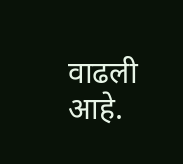वाढली आहे.